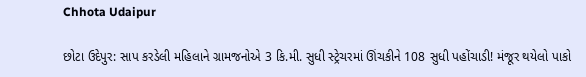Chhota Udaipur

છોટા ઉદેપુર: સાપ કરડેલી મહિલાને ગ્રામજનોએ 3 કિ.મી. સુધી સ્ટ્રેચરમાં ઊંચકીને 108 સુધી પહોંચાડી! મંજૂર થયેલો પાકો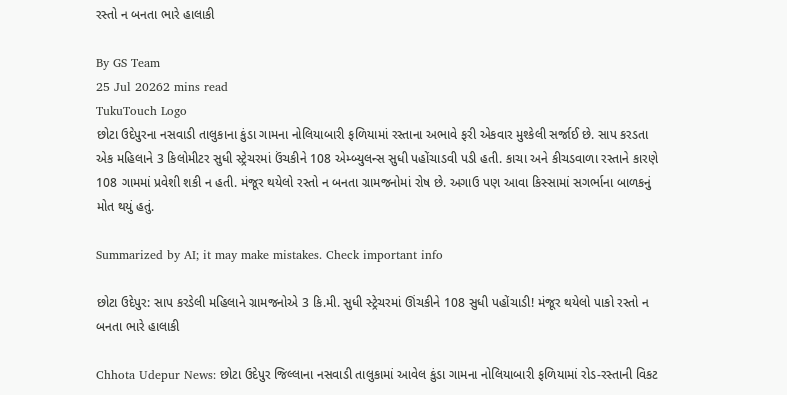રસ્તો ન બનતા ભારે હાલાકી

By GS Team
25 Jul 20262 mins read
TukuTouch Logo
છોટા ઉદેપુરના નસવાડી તાલુકાના કુંડા ગામના નોલિયાબારી ફળિયામાં રસ્તાના અભાવે ફરી એકવાર મુશ્કેલી સર્જાઈ છે. સાપ કરડતા એક મહિલાને 3 કિલોમીટર સુધી સ્ટ્રેચરમાં ઉંચકીને 108 એમ્બ્યુલન્સ સુધી પહોંચાડવી પડી હતી. કાચા અને કીચડવાળા રસ્તાને કારણે 108 ગામમાં પ્રવેશી શકી ન હતી. મંજૂર થયેલો રસ્તો ન બનતા ગ્રામજનોમાં રોષ છે. અગાઉ પણ આવા કિસ્સામાં સગર્ભાના બાળકનું મોત થયું હતું.

Summarized by AI; it may make mistakes. Check important info

છોટા ઉદેપુર: સાપ કરડેલી મહિલાને ગ્રામજનોએ 3 કિ.મી. સુધી સ્ટ્રેચરમાં ઊંચકીને 108 સુધી પહોંચાડી! મંજૂર થયેલો પાકો રસ્તો ન બનતા ભારે હાલાકી

Chhota Udepur News: છોટા ઉદેપુર જિલ્લાના નસવાડી તાલુકામાં આવેલ કુંડા ગામના નોલિયાબારી ફળિયામાં રોડ-રસ્તાની વિકટ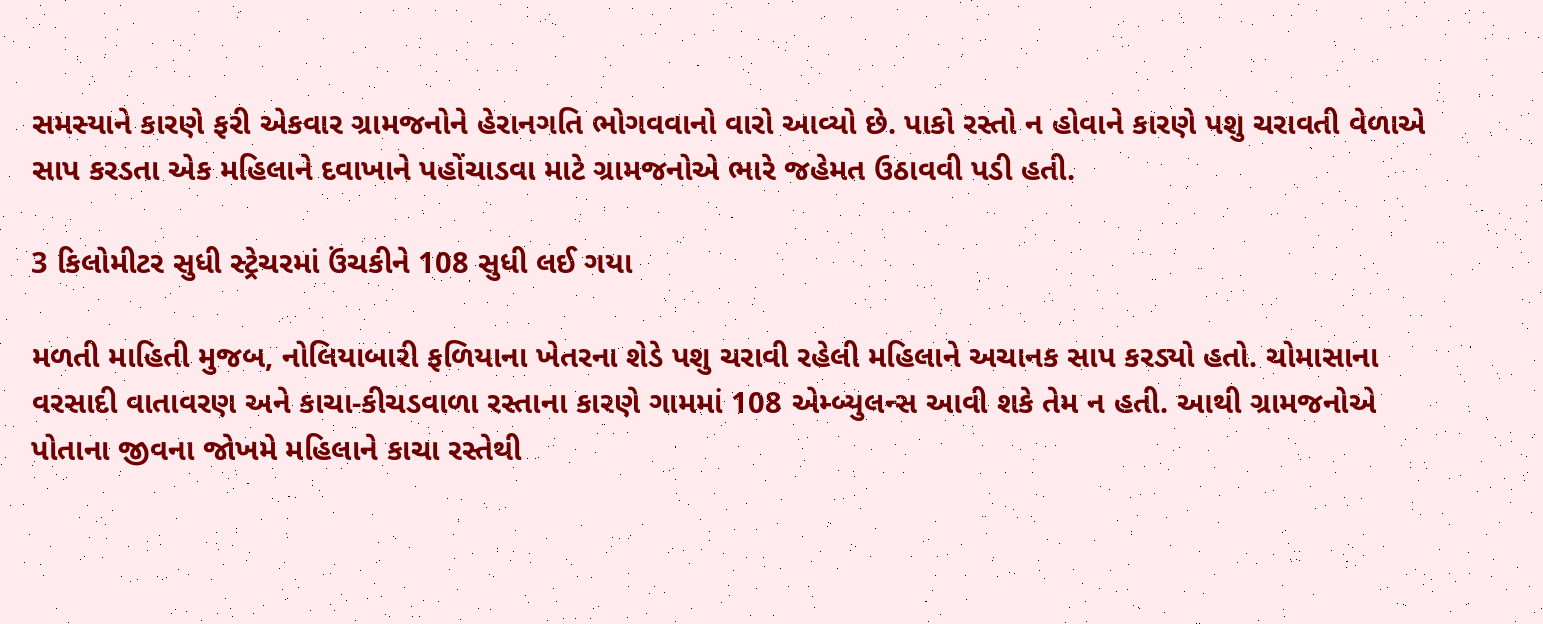સમસ્યાને કારણે ફરી એકવાર ગ્રામજનોને હેરાનગતિ ભોગવવાનો વારો આવ્યો છે. પાકો રસ્તો ન હોવાને કારણે પશુ ચરાવતી વેળાએ સાપ કરડતા એક મહિલાને દવાખાને પહોંચાડવા માટે ગ્રામજનોએ ભારે જહેમત ઉઠાવવી પડી હતી.

3 કિલોમીટર સુધી સ્ટ્રેચરમાં ઉંચકીને 108 સુધી લઈ ગયા

મળતી માહિતી મુજબ, નોલિયાબારી ફળિયાના ખેતરના શેડે પશુ ચરાવી રહેલી મહિલાને અચાનક સાપ કરડ્યો હતો. ચોમાસાના વરસાદી વાતાવરણ અને કાચા-કીચડવાળા રસ્તાના કારણે ગામમાં 108 એમ્બ્યુલન્સ આવી શકે તેમ ન હતી. આથી ગ્રામજનોએ પોતાના જીવના જોખમે મહિલાને કાચા રસ્તેથી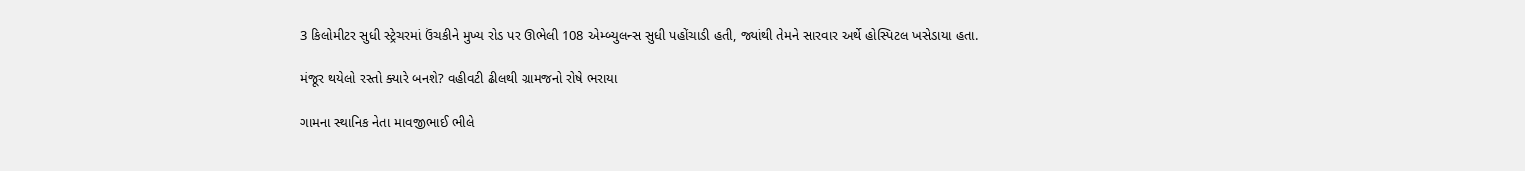3 કિલોમીટર સુધી સ્ટ્રેચરમાં ઉંચકીને મુખ્ય રોડ પર ઊભેલી 108 એમ્બ્યુલન્સ સુધી પહોંચાડી હતી, જ્યાંથી તેમને સારવાર અર્થે હોસ્પિટલ ખસેડાયા હતા.

મંજૂર થયેલો રસ્તો ક્યારે બનશે? વહીવટી ઢીલથી ગ્રામજનો રોષે ભરાયા

ગામના સ્થાનિક નેતા માવજીભાઈ ભીલે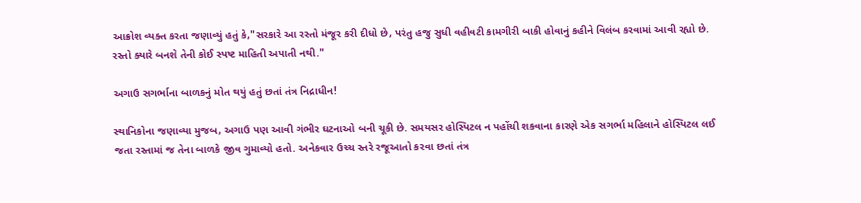આક્રોશ વ્યક્ત કરતા જણાવ્યું હતું કે,"સરકારે આ રસ્તો મંજૂર કરી દીધો છે, પરંતુ હજુ સુધી વહીવટી કામગીરી બાકી હોવાનું કહીને વિલંબ કરવામાં આવી રહ્યો છે. રસ્તો ક્યારે બનશે તેની કોઈ સ્પષ્ટ માહિતી અપાતી નથી."

અગાઉ સગર્ભાના બાળકનું મોત થયું હતું છતાં તંત્ર નિદ્રાધીન!

સ્થાનિકોના જણાવ્યા મુજબ, અગાઉ પણ આવી ગંભીર ઘટનાઓ બની ચૂકી છે. સમયસર હોસ્પિટલ ન પહોંચી શકવાના કારણે એક સગર્ભા મહિલાને હોસ્પિટલ લઈ જતા રસ્તામાં જ તેના બાળકે જીવ ગુમાવ્યો હતો. અનેકવાર ઉચ્ચ સ્તરે રજૂઆતો કરવા છતાં તંત્ર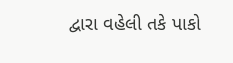દ્વારા વહેલી તકે પાકો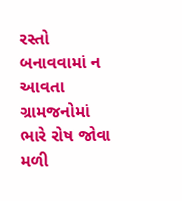રસ્તો બનાવવામાં ન આવતા ગ્રામજનોમાં ભારે રોષ જોવા મળી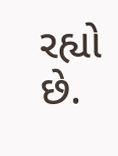રહ્યો છે.